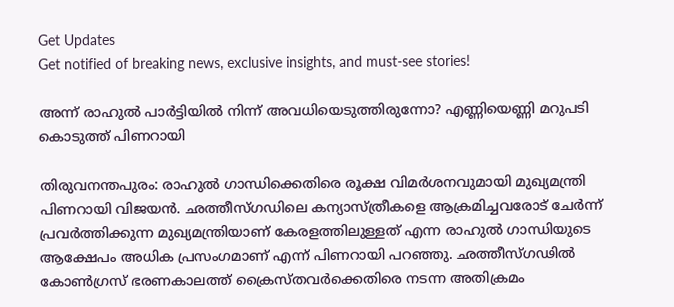Get Updates
Get notified of breaking news, exclusive insights, and must-see stories!

അന്ന് രാഹുല്‍ പാര്‍ട്ടിയില്‍ നിന്ന് അവധിയെടുത്തിരുന്നോ? എണ്ണിയെണ്ണി മറുപടി കൊടുത്ത് പിണറായി

തിരുവനന്തപുരം: രാഹുല്‍ ഗാന്ധിക്കെതിരെ രൂക്ഷ വിമര്‍ശനവുമായി മുഖ്യമന്ത്രി പിണറായി വിജയന്‍. ഛത്തീസ്ഗഡിലെ കന്യാസ്ത്രീകളെ ആക്രമിച്ചവരോട് ചേര്‍ന്ന് പ്രവര്‍ത്തിക്കുന്ന മുഖ്യമന്ത്രിയാണ് കേരളത്തിലുള്ളത് എന്ന രാഹുല്‍ ഗാന്ധിയുടെ ആക്ഷേപം അധിക പ്രസംഗമാണ് എന്ന് പിണറായി പറഞ്ഞു. ഛത്തീസ്ഗഢില്‍ കോണ്‍ഗ്രസ് ഭരണകാലത്ത് ക്രൈസ്തവര്‍ക്കെതിരെ നടന്ന അതിക്രമം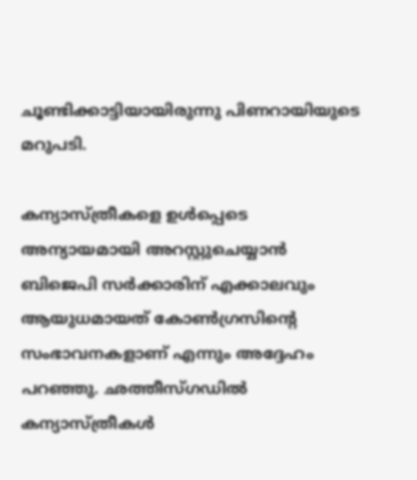ചൂണ്ടിക്കാട്ടിയായിരുന്നു പിണറായിയുടെ മറുപടി.

കന്യാസ്ത്രീകളെ ഉള്‍പ്പെടെ അന്യായമായി അറസ്റ്റുചെയ്യാന്‍ ബിജെപി സര്‍ക്കാരിന് എക്കാലവും ആയുധമായത് കോണ്‍ഗ്രസിന്റെ സംഭാവനകളാണ് എന്നും അദ്ദേഹം പറഞ്ഞു. ഛത്തീസ്ഗഡില്‍ കന്യാസ്ത്രീകള്‍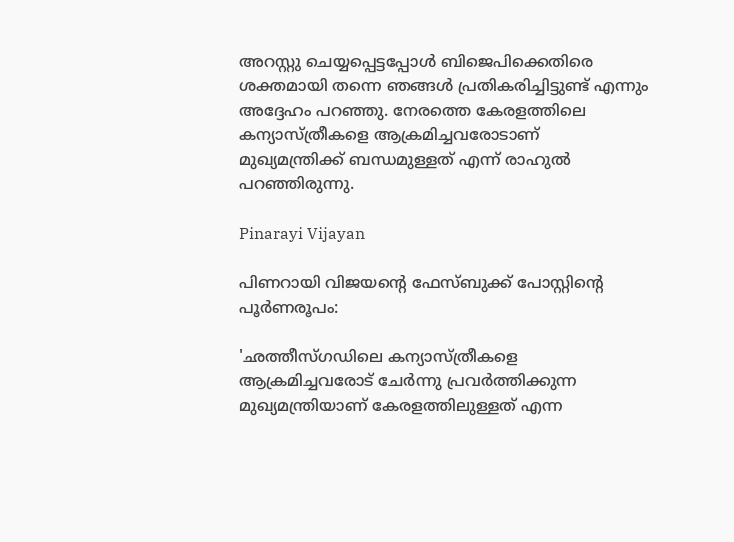അറസ്റ്റു ചെയ്യപ്പെട്ടപ്പോള്‍ ബിജെപിക്കെതിരെ ശക്തമായി തന്നെ ഞങ്ങള്‍ പ്രതികരിച്ചിട്ടുണ്ട് എന്നും അദ്ദേഹം പറഞ്ഞു. നേരത്തെ കേരളത്തിലെ കന്യാസ്ത്രീകളെ ആക്രമിച്ചവരോടാണ് മുഖ്യമന്ത്രിക്ക് ബന്ധമുള്ളത് എന്ന് രാഹുല്‍ പറഞ്ഞിരുന്നു.

Pinarayi Vijayan

പിണറായി വിജയന്റെ ഫേസ്ബുക്ക് പോസ്റ്റിന്റെ പൂര്‍ണരൂപം:

'ഛത്തീസ്ഗഡിലെ കന്യാസ്ത്രീകളെ ആക്രമിച്ചവരോട് ചേര്‍ന്നു പ്രവര്‍ത്തിക്കുന്ന മുഖ്യമന്ത്രിയാണ് കേരളത്തിലുള്ളത് എന്ന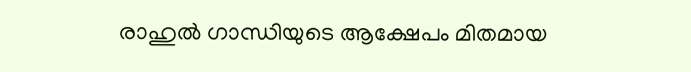രാഹുല്‍ ഗാന്ധിയുടെ ആക്ഷേപം മിതമായ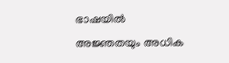ഭാഷയില്‍ അജ്ഞതയും അധിക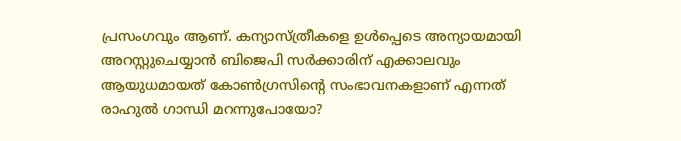പ്രസംഗവും ആണ്. കന്യാസ്ത്രീകളെ ഉള്‍പ്പെടെ അന്യായമായി അറസ്റ്റുചെയ്യാന്‍ ബിജെപി സര്‍ക്കാരിന് എക്കാലവും ആയുധമായത് കോണ്‍ഗ്രസിന്റെ സംഭാവനകളാണ് എന്നത് രാഹുല്‍ ഗാന്ധി മറന്നുപോയോ?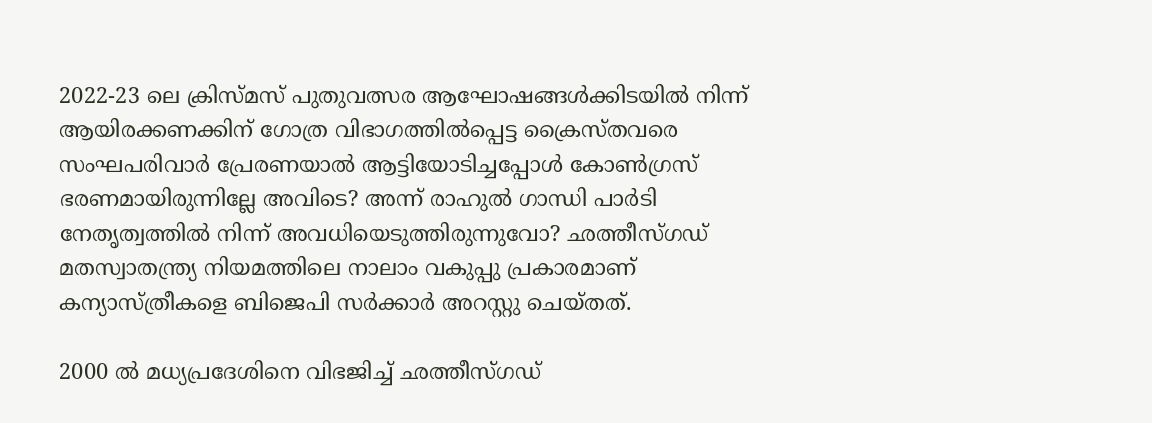2022-23 ലെ ക്രിസ്മസ് പുതുവത്സര ആഘോഷങ്ങള്‍ക്കിടയില്‍ നിന്ന് ആയിരക്കണക്കിന് ഗോത്ര വിഭാഗത്തില്‍പ്പെട്ട ക്രൈസ്തവരെ സംഘപരിവാര്‍ പ്രേരണയാല്‍ ആട്ടിയോടിച്ചപ്പോള്‍ കോണ്‍ഗ്രസ് ഭരണമായിരുന്നില്ലേ അവിടെ? അന്ന് രാഹുല്‍ ഗാന്ധി പാര്‍ടി നേതൃത്വത്തില്‍ നിന്ന് അവധിയെടുത്തിരുന്നുവോ? ഛത്തീസ്ഗഡ് മതസ്വാതന്ത്ര്യ നിയമത്തിലെ നാലാം വകുപ്പു പ്രകാരമാണ് കന്യാസ്ത്രീകളെ ബിജെപി സര്‍ക്കാര്‍ അറസ്റ്റു ചെയ്തത്.

2000 ല്‍ മധ്യപ്രദേശിനെ വിഭജിച്ച് ഛത്തീസ്ഗഡ്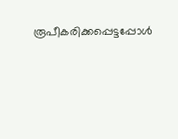രൂപീകരിക്കപ്പെട്ടപ്പോള്‍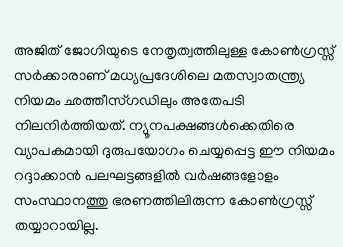അജിത് ജോഗിയുടെ നേതൃത്വത്തിലുള്ള കോണ്‍ഗ്രസ്സ് സര്‍ക്കാരാണ് മധ്യപ്രദേശിലെ മതസ്വാതന്ത്ര്യ നിയമം ഛത്തീസ്ഗഡിലും അതേപടി നിലനിര്‍ത്തിയത്. ന്യൂനപക്ഷങ്ങള്‍ക്കെതിരെ വ്യാപകമായി ദുരുപയോഗം ചെയ്യപ്പെട്ട ഈ നിയമം റദ്ദാക്കാന്‍ പലഘട്ടങ്ങളില്‍ വര്‍ഷങ്ങളോളം സംസ്ഥാനത്തു ഭരണത്തിലിരുന്ന കോണ്‍ഗ്രസ്സ് തയ്യാറായില്ല.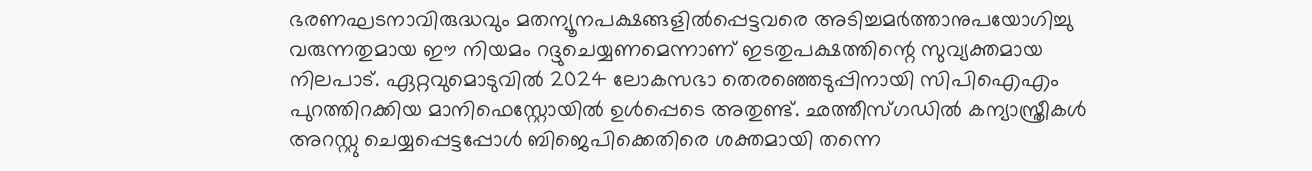ഭരണഘടനാവിരുദ്ധവും മതന്യൂനപക്ഷങ്ങളില്‍പ്പെട്ടവരെ അടിച്ചമര്‍ത്താനുപയോഗിച്ചു വരുന്നതുമായ ഈ നിയമം റദ്ദുചെയ്യണമെന്നാണ് ഇടതുപക്ഷത്തിന്റെ സുവ്യക്തമായ നിലപാട്. ഏറ്റവുമൊടുവില്‍ 2024 ലോകസഭാ തെരഞ്ഞെടുപ്പിനായി സിപിഐഎം പുറത്തിറക്കിയ മാനിഫെസ്റ്റോയില്‍ ഉള്‍പ്പെടെ അതുണ്ട്. ഛത്തീസ്ഗഡില്‍ കന്യാസ്ത്രീകള്‍ അറസ്റ്റു ചെയ്യപ്പെട്ടപ്പോള്‍ ബിജെപിക്കെതിരെ ശക്തമായി തന്നെ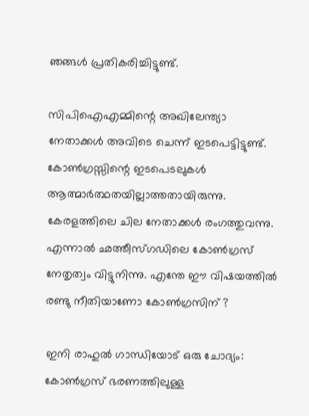ഞങ്ങള്‍ പ്രതികരിച്ചിട്ടുണ്ട്.

സിപിഐഎമ്മിന്റെ അഖിലേന്ത്യാ നേതാക്കള്‍ അവിടെ ചെന്ന് ഇടപെട്ടിട്ടുണ്ട്. കോണ്‍ഗ്രസ്സിന്റെ ഇടപെടലുകള്‍ ആത്മാര്‍ത്ഥതയില്ലാത്തതായിരുന്നു. കേരളത്തിലെ ചില നേതാക്കള്‍ രംഗത്തുവന്നു. എന്നാല്‍ ഛത്തീസ്ഗഡിലെ കോണ്‍ഗ്രസ് നേതൃത്വം വിട്ടുനിന്നു. എന്തേ ഈ വിഷയത്തില്‍ രണ്ടു നീതിയാണോ കോണ്‍ഗ്രസിന് ?

ഇനി രാഹുല്‍ ഗാന്ധിയോട് ഒരു ചോദ്യം: കോണ്‍ഗ്രസ് ഭരണത്തിലുള്ള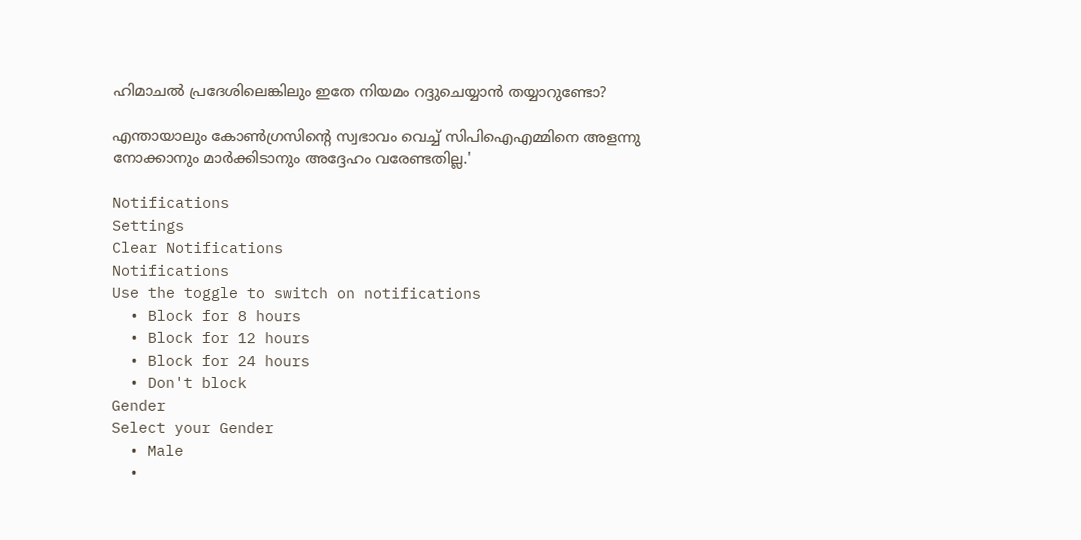ഹിമാചല്‍ പ്രദേശിലെങ്കിലും ഇതേ നിയമം റദ്ദുചെയ്യാന്‍ തയ്യാറുണ്ടോ?

എന്തായാലും കോണ്‍ഗ്രസിന്റെ സ്വഭാവം വെച്ച് സിപിഐഎമ്മിനെ അളന്നു നോക്കാനും മാര്‍ക്കിടാനും അദ്ദേഹം വരേണ്ടതില്ല.'

Notifications
Settings
Clear Notifications
Notifications
Use the toggle to switch on notifications
  • Block for 8 hours
  • Block for 12 hours
  • Block for 24 hours
  • Don't block
Gender
Select your Gender
  • Male
  •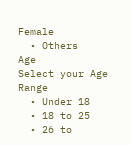Female
  • Others
Age
Select your Age Range
  • Under 18
  • 18 to 25
  • 26 to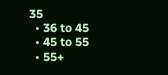35
  • 36 to 45
  • 45 to 55
  • 55+